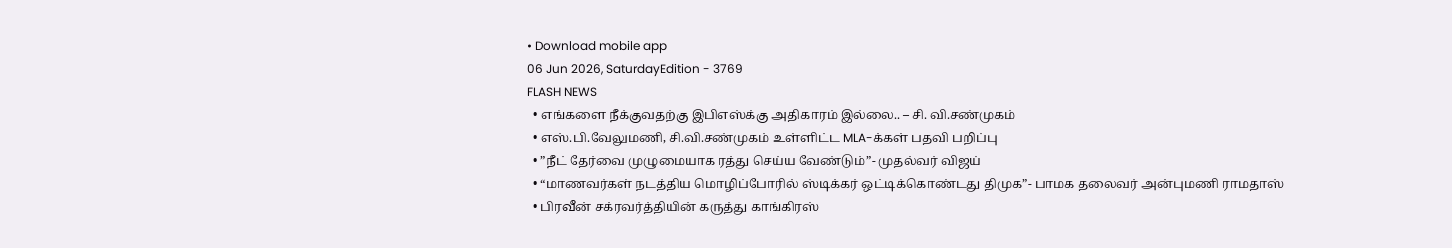• Download mobile app
06 Jun 2026, SaturdayEdition - 3769
FLASH NEWS
  • எங்களை நீக்குவதற்கு இபிஎஸ்க்கு அதிகாரம் இல்லை.. – சி. வி.சண்முகம்
  • எஸ்.பி.வேலுமணி, சி.வி.சண்முகம் உள்ளிட்ட MLA-க்கள் பதவி பறிப்பு
  • ”நீட் தேர்வை முழுமையாக ரத்து செய்ய வேண்டும்”- முதல்வர் விஜய்
  • “மாணவர்கள் நடத்திய மொழிப்போரில் ஸ்டிக்கர் ஒட்டிக்கொண்டது திமுக”- பாமக தலைவர் அன்புமணி ராமதாஸ்
  • பிரவீன் சக்ரவர்த்தியின் கருத்து காங்கிரஸ்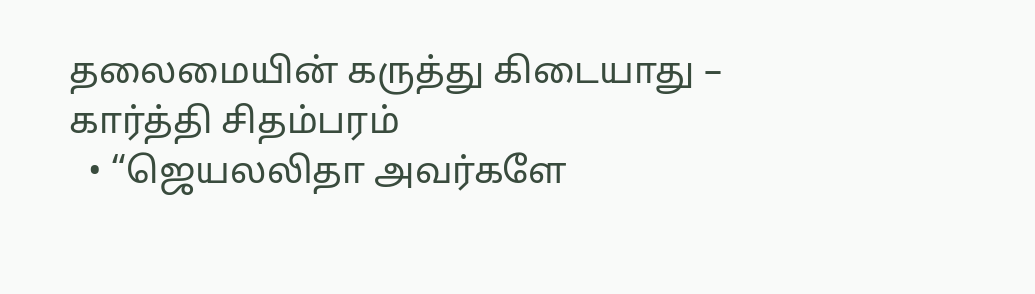தலைமையின் கருத்து கிடையாது – கார்த்தி சிதம்பரம்
  • “ஜெயலலிதா அவர்களே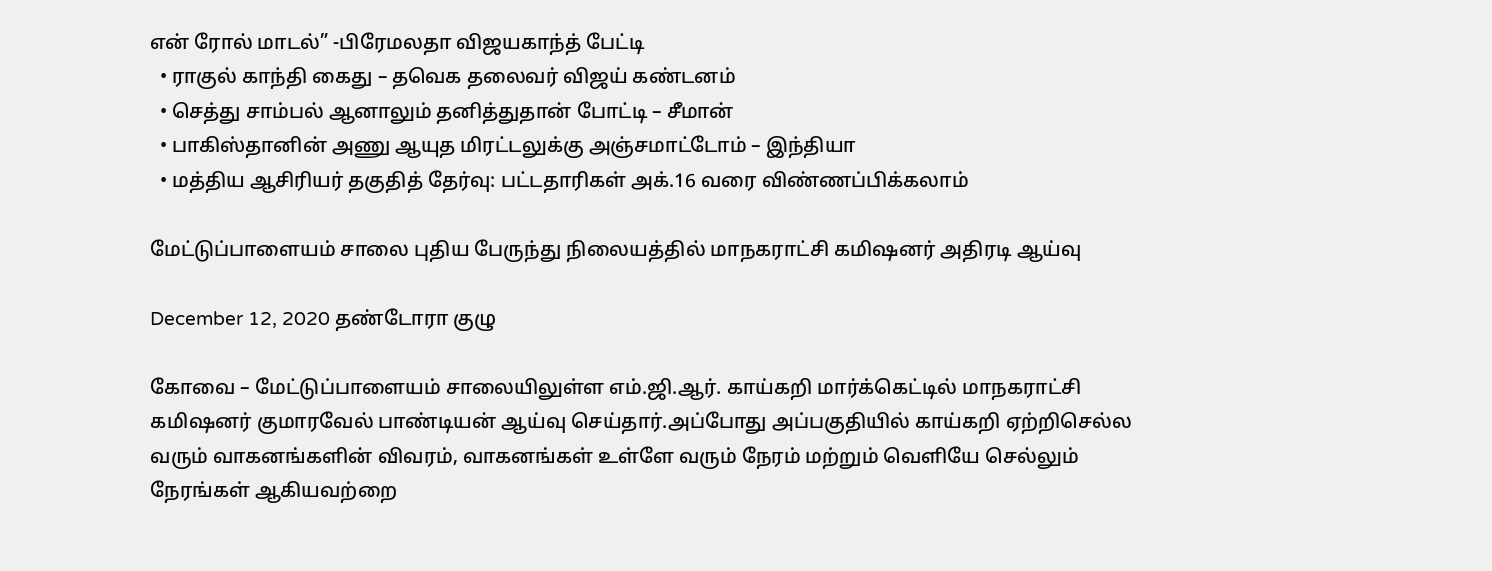என் ரோல் மாடல்” -பிரேமலதா விஜயகாந்த் பேட்டி
  • ராகுல் காந்தி கைது – தவெக தலைவர் விஜய் கண்டனம்
  • செத்து சாம்பல் ஆனாலும் தனித்துதான் போட்டி – சீமான்
  • பாகிஸ்தானின் அணு ஆயுத மிரட்டலுக்கு அஞ்சமாட்டோம் – இந்தியா
  • மத்திய ஆசிரியர் தகுதித் தேர்வு: பட்டதாரிகள் அக்.16 வரை விண்ணப்பிக்கலாம்

மேட்டுப்பாளையம் சாலை புதிய பேருந்து நிலையத்தில் மாநகராட்சி கமிஷனர் அதிரடி ஆய்வு

December 12, 2020 தண்டோரா குழு

கோவை – மேட்டுப்பாளையம் சாலையிலுள்ள எம்.ஜி.ஆர். காய்கறி மார்க்கெட்டில் மாநகராட்சி கமிஷனர் குமாரவேல் பாண்டியன் ஆய்வு செய்தார்.அப்போது அப்பகுதியில் காய்கறி ஏற்றிசெல்ல வரும் வாகனங்களின் விவரம், வாகனங்கள் உள்ளே வரும் நேரம் மற்றும் வெளியே செல்லும் நேரங்கள் ஆகியவற்றை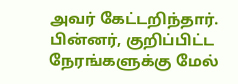அவர் கேட்டறிந்தார். பின்னர், குறிப்பிட்ட நேரங்களுக்கு மேல்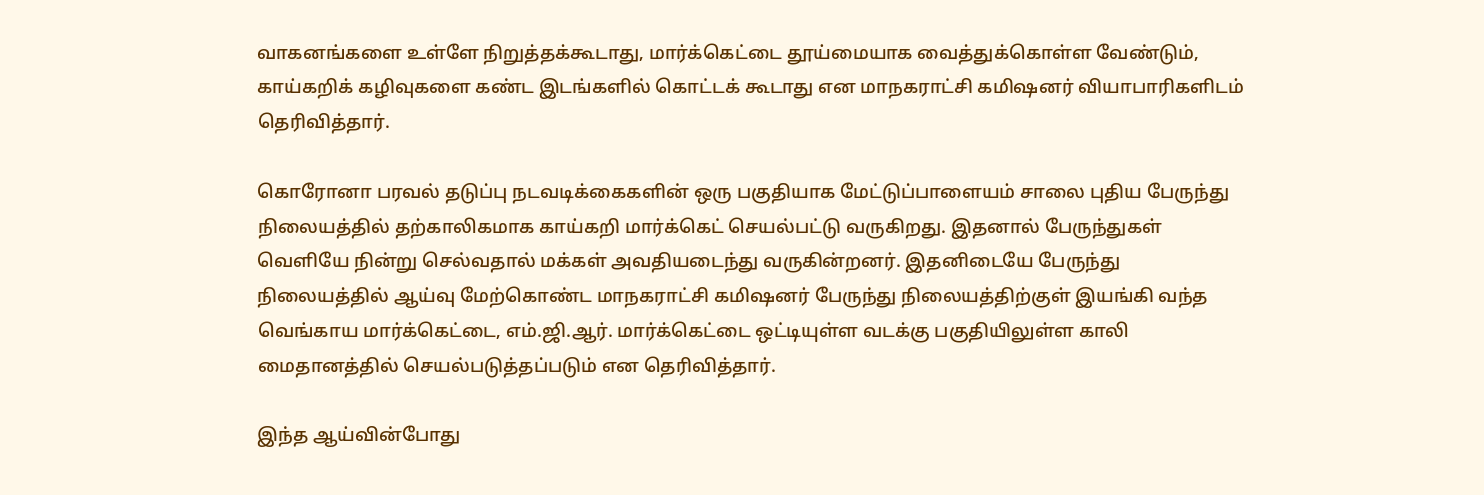வாகனங்களை உள்ளே நிறுத்தக்கூடாது, மார்க்கெட்டை தூய்மையாக வைத்துக்கொள்ள வேண்டும், காய்கறிக் கழிவுகளை கண்ட இடங்களில் கொட்டக் கூடாது என மாநகராட்சி கமிஷனர் வியாபாரிகளிடம் தெரிவித்தார்.

கொரோனா பரவல் தடுப்பு நடவடிக்கைகளின் ஒரு பகுதியாக மேட்டுப்பாளையம் சாலை புதிய பேருந்து நிலையத்தில் தற்காலிகமாக காய்கறி மார்க்கெட் செயல்பட்டு வருகிறது. இதனால் பேருந்துகள் வெளியே நின்று செல்வதால் மக்கள் அவதியடைந்து வருகின்றனர். இதனிடையே பேருந்து நிலையத்தில் ஆய்வு மேற்கொண்ட மாநகராட்சி கமிஷனர் பேருந்து நிலையத்திற்குள் இயங்கி வந்த வெங்காய மார்க்கெட்டை, எம்.ஜி.ஆர். மார்க்கெட்டை ஒட்டியுள்ள வடக்கு பகுதியிலுள்ள காலி மைதானத்தில் செயல்படுத்தப்படும் என தெரிவித்தார்.

இந்த ஆய்வின்போது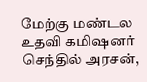மேற்கு மண்டல உதவி கமிஷனர் செந்தில் அரசன்,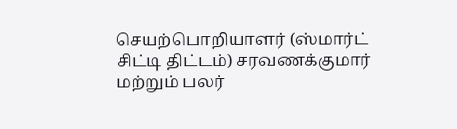செயற்பொறியாளர் (ஸ்மார்ட் சிட்டி திட்டம்) சரவணக்குமார் மற்றும் பலர்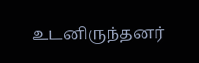உடனிருந்தனர்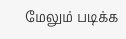மேலும் படிக்க